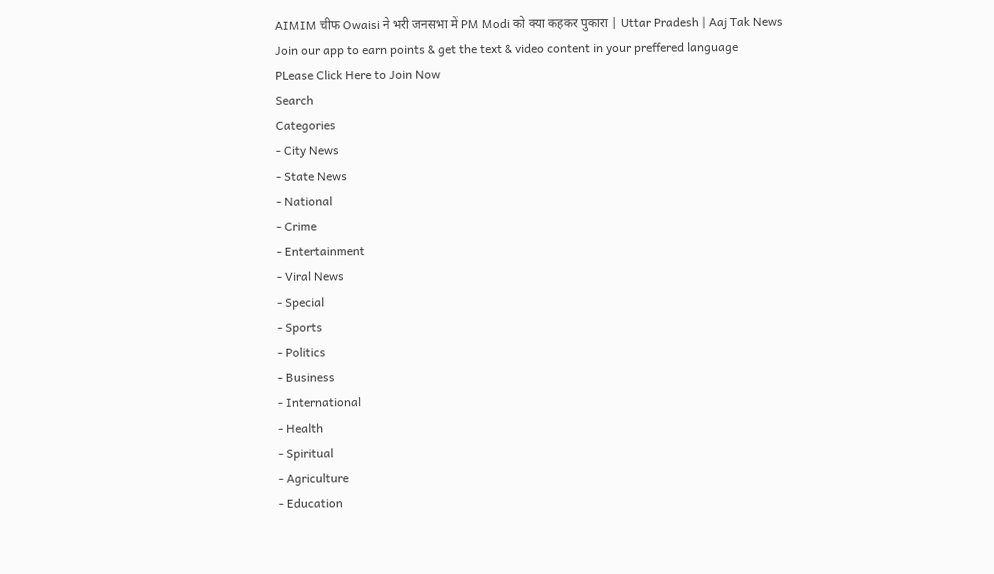AIMIM चीफ Owaisi ने भरी जनसभा में PM Modi को क्या कहकर पुकारा | Uttar Pradesh | Aaj Tak News
Join our app to earn points & get the text & video content in your preffered language
PLease Click Here to Join Now
Search
Categories
- City News
- State News
- National
- Crime
- Entertainment
- Viral News
- Special
- Sports
- Politics
- Business
- International
- Health
- Spiritual
- Agriculture
- Education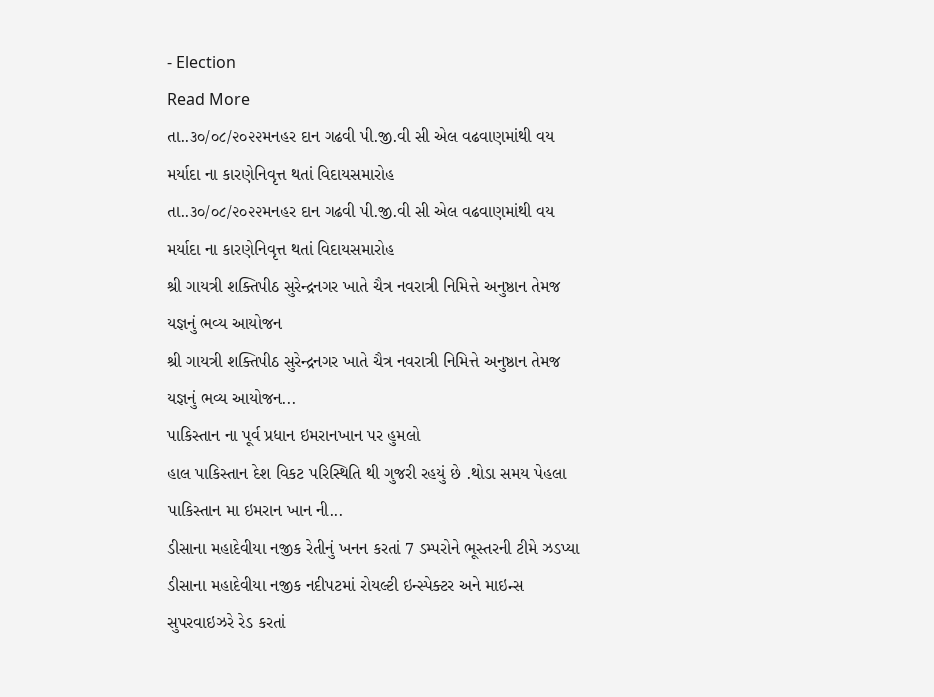- Election
Read More
તા..૩૦/૦૮/૨૦૨૨મનહર દાન ગઢવી પી.જી.વી સી એલ વઢવાણમાંથી વય મર્યાદા ના કારણેનિવૃત્ત થતાં વિદાયસમારોહ
તા..૩૦/૦૮/૨૦૨૨મનહર દાન ગઢવી પી.જી.વી સી એલ વઢવાણમાંથી વય મર્યાદા ના કારણેનિવૃત્ત થતાં વિદાયસમારોહ
શ્રી ગાયત્રી શક્તિપીઠ સુરેન્દ્રનગર ખાતે ચૈત્ર નવરાત્રી નિમિત્તે અનુષ્ઠાન તેમજ યજ્ઞનું ભવ્ય આયોજન
શ્રી ગાયત્રી શક્તિપીઠ સુરેન્દ્રનગર ખાતે ચૈત્ર નવરાત્રી નિમિત્તે અનુષ્ઠાન તેમજ યજ્ઞનું ભવ્ય આયોજન...
પાકિસ્તાન ના પૂર્વ પ્રધાન ઇમરાનખાન પર હુમલો
હાલ પાકિસ્તાન દેશ વિકટ પરિસ્થિતિ થી ગુજરી રહયું છે .થોડા સમય પેહલા પાકિસ્તાન મા ઇમરાન ખાન ની...
ડીસાના મહાદેવીયા નજીક રેતીનું ખનન કરતાં 7 ડમ્પરોને ભૂસ્તરની ટીમે ઝડપ્યા
ડીસાના મહાદેવીયા નજીક નદીપટમાં રોયલ્ટી ઇન્સ્પેક્ટર અને માઇન્સ સુપરવાઇઝરે રેડ કરતાં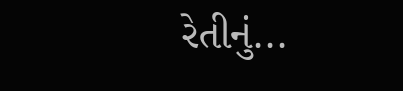રેતીનું...